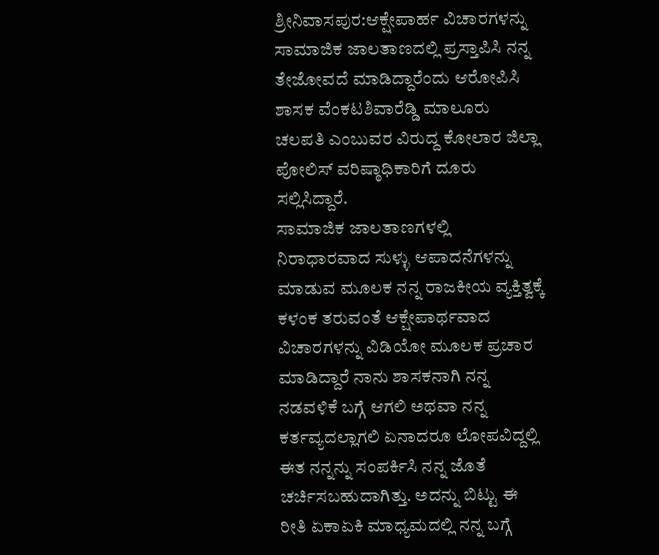ಶ್ರೀನಿವಾಸಪುರ:ಆಕ್ಷೇಪಾರ್ಹ ವಿಚಾರಗಳನ್ನು ಸಾಮಾಜಿಕ ಜಾಲತಾಣದಲ್ಲಿ ಪ್ರಸ್ತಾಪಿಸಿ ನನ್ನ ತೇಜೋವದೆ ಮಾಡಿದ್ದಾರೆಂದು ಆರೋಪಿಸಿ ಶಾಸಕ ವೆಂಕಟಶಿವಾರೆಡ್ಡಿ ಮಾಲೂರು ಚಲಪತಿ ಎಂಬುವರ ವಿರುದ್ದ ಕೋಲಾರ ಜಿಲ್ಲಾ ಪೋಲಿಸ್ ವರಿಷ್ಠಾಧಿಕಾರಿಗೆ ದೂರು ಸಲ್ಲಿಸಿದ್ದಾರೆ.
ಸಾಮಾಜಿಕ ಜಾಲತಾಣಗಳಲ್ಲಿ ನಿರಾಧಾರವಾದ ಸುಳ್ಳು ಆಪಾದನೆಗಳನ್ನು ಮಾಡುವ ಮೂಲಕ ನನ್ನ ರಾಜಕೀಯ ವ್ಯಕ್ತಿತ್ವಕ್ಕೆ ಕಳಂಕ ತರುವಂತೆ ಆಕ್ಷೇಪಾರ್ಥವಾದ ವಿಚಾರಗಳನ್ನು ವಿಡಿಯೋ ಮೂಲಕ ಪ್ರಚಾರ ಮಾಡಿದ್ದಾರೆ ನಾನು ಶಾಸಕನಾಗಿ ನನ್ನ ನಡವಳಿಕೆ ಬಗ್ಗೆ ಆಗಲಿ ಅಥವಾ ನನ್ನ ಕರ್ತವ್ಯದಲ್ಲಾಗಲಿ ಏನಾದರೂ ಲೋಪವಿದ್ದಲ್ಲಿ ಈತ ನನ್ನನ್ನು ಸಂಪರ್ಕಿಸಿ ನನ್ನ ಜೊತೆ ಚರ್ಚಿಸಬಹುದಾಗಿತ್ತು. ಅದನ್ನು ಬಿಟ್ಟು ಈ ರೀತಿ ಏಕಾಏಕಿ ಮಾಧ್ಯಮದಲ್ಲಿ ನನ್ನ ಬಗ್ಗೆ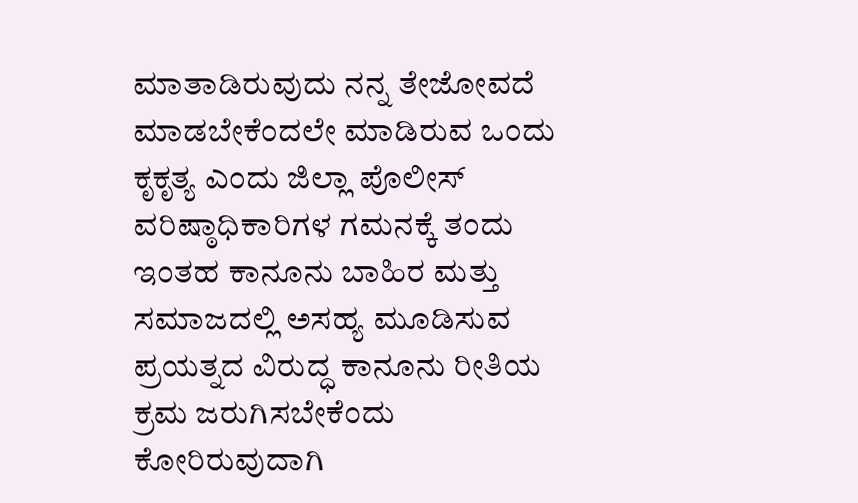ಮಾತಾಡಿರುವುದು ನನ್ನ ತೇಜೋವದೆ ಮಾಡಬೇಕೆಂದಲೇ ಮಾಡಿರುವ ಒಂದು ಕೃಕೃತ್ಯ ಎಂದು ಜಿಲ್ಲಾ ಪೊಲೀಸ್ ವರಿಷ್ಠಾಧಿಕಾರಿಗಳ ಗಮನಕ್ಕೆ ತಂದು ಇಂತಹ ಕಾನೂನು ಬಾಹಿರ ಮತ್ತು ಸಮಾಜದಲ್ಲಿ ಅಸಹ್ಯ ಮೂಡಿಸುವ ಪ್ರಯತ್ನದ ವಿರುದ್ಧ ಕಾನೂನು ರೀತಿಯ ಕ್ರಮ ಜರುಗಿಸಬೇಕೆಂದು ಕೋರಿರುವುದಾಗಿ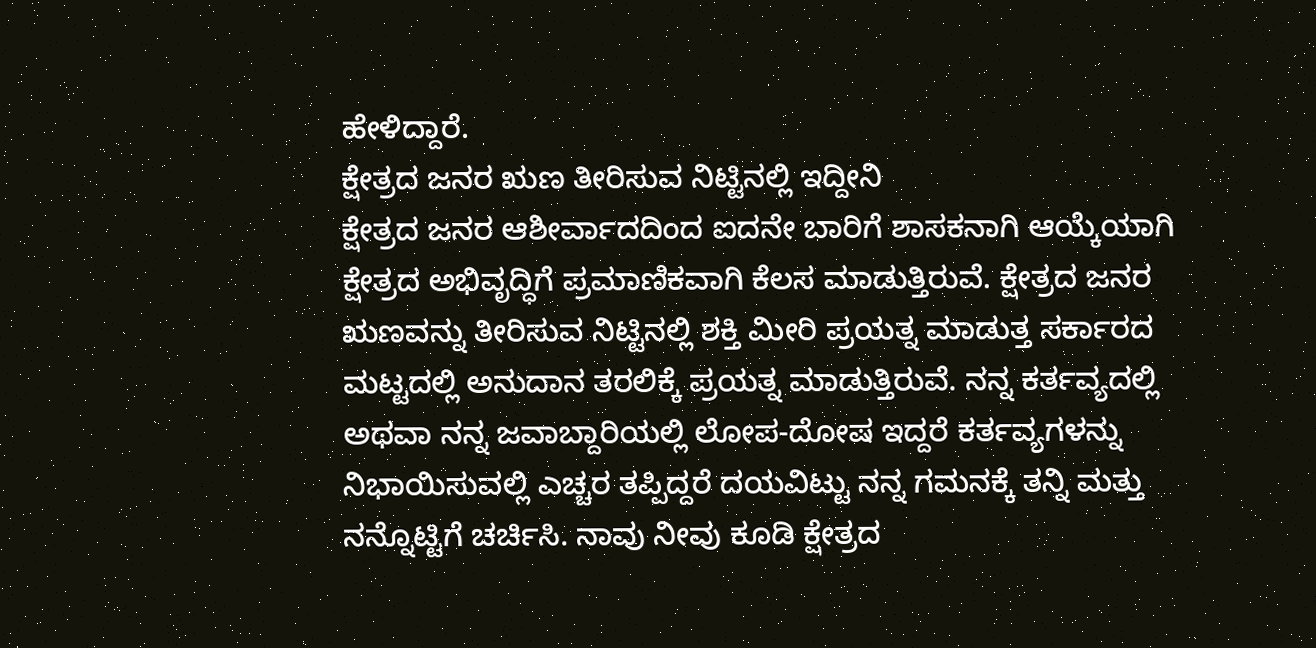ಹೇಳಿದ್ದಾರೆ.
ಕ್ಷೇತ್ರದ ಜನರ ಋಣ ತೀರಿಸುವ ನಿಟ್ಟಿನಲ್ಲಿ ಇದ್ದೀನಿ
ಕ್ಷೇತ್ರದ ಜನರ ಆಶೀರ್ವಾದದಿಂದ ಐದನೇ ಬಾರಿಗೆ ಶಾಸಕನಾಗಿ ಆಯ್ಕೆಯಾಗಿ ಕ್ಷೇತ್ರದ ಅಭಿವೃದ್ಧಿಗೆ ಪ್ರಮಾಣಿಕವಾಗಿ ಕೆಲಸ ಮಾಡುತ್ತಿರುವೆ. ಕ್ಷೇತ್ರದ ಜನರ ಋಣವನ್ನು ತೀರಿಸುವ ನಿಟ್ಟಿನಲ್ಲಿ ಶಕ್ತಿ ಮೀರಿ ಪ್ರಯತ್ನ ಮಾಡುತ್ತ ಸರ್ಕಾರದ ಮಟ್ಟದಲ್ಲಿ ಅನುದಾನ ತರಲಿಕ್ಕೆ ಪ್ರಯತ್ನ ಮಾಡುತ್ತಿರುವೆ. ನನ್ನ ಕರ್ತವ್ಯದಲ್ಲಿ ಅಥವಾ ನನ್ನ ಜವಾಬ್ದಾರಿಯಲ್ಲಿ ಲೋಪ-ದೋಷ ಇದ್ದರೆ ಕರ್ತವ್ಯಗಳನ್ನು ನಿಭಾಯಿಸುವಲ್ಲಿ ಎಚ್ಚರ ತಪ್ಪಿದ್ದರೆ ದಯವಿಟ್ಟು ನನ್ನ ಗಮನಕ್ಕೆ ತನ್ನಿ ಮತ್ತು ನನ್ನೊಟ್ಟಿಗೆ ಚರ್ಚಿಸಿ. ನಾವು ನೀವು ಕೂಡಿ ಕ್ಷೇತ್ರದ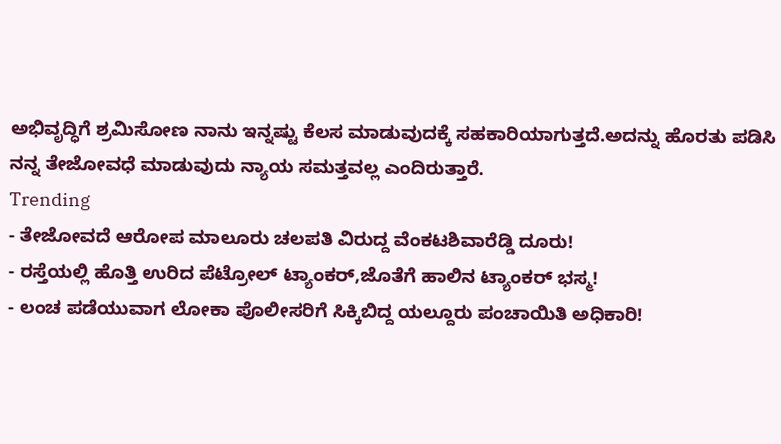ಅಭಿವೃದ್ಧಿಗೆ ಶ್ರಮಿಸೋಣ ನಾನು ಇನ್ನಷ್ಟು ಕೆಲಸ ಮಾಡುವುದಕ್ಕೆ ಸಹಕಾರಿಯಾಗುತ್ತದೆ.ಅದನ್ನು ಹೊರತು ಪಡಿಸಿ ನನ್ನ ತೇಜೋವಧೆ ಮಾಡುವುದು ನ್ಯಾಯ ಸಮತ್ತವಲ್ಲ ಎಂದಿರುತ್ತಾರೆ.
Trending
- ತೇಜೋವದೆ ಆರೋಪ ಮಾಲೂರು ಚಲಪತಿ ವಿರುದ್ದ ವೆಂಕಟಶಿವಾರೆಡ್ಡಿ ದೂರು!
- ರಸ್ತೆಯಲ್ಲಿ ಹೊತ್ತಿ ಉರಿದ ಪೆಟ್ರೋಲ್ ಟ್ಯಾಂಕರ್,ಜೊತೆಗೆ ಹಾಲಿನ ಟ್ಯಾಂಕರ್ ಭಸ್ಮ!
- ಲಂಚ ಪಡೆಯುವಾಗ ಲೋಕಾ ಪೊಲೀಸರಿಗೆ ಸಿಕ್ಕಿಬಿದ್ದ ಯಲ್ದೂರು ಪಂಚಾಯಿತಿ ಅಧಿಕಾರಿ!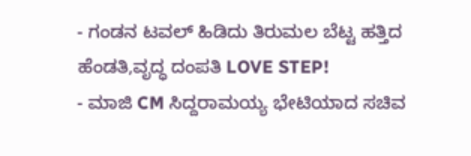- ಗಂಡನ ಟವಲ್ ಹಿಡಿದು ತಿರುಮಲ ಬೆಟ್ಟ ಹತ್ತಿದ ಹೆಂಡತಿ,ವೃದ್ಧ ದಂಪತಿ LOVE STEP!
- ಮಾಜಿ CM ಸಿದ್ದರಾಮಯ್ಯ ಭೇಟಿಯಾದ ಸಚಿವ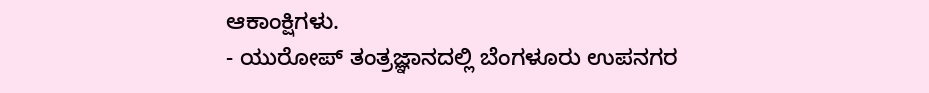ಆಕಾಂಕ್ಷಿಗಳು.
- ಯುರೋಪ್ ತಂತ್ರಜ್ಞಾನದಲ್ಲಿ ಬೆಂಗಳೂರು ಉಪನಗರ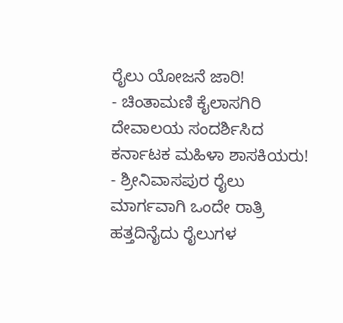ರೈಲು ಯೋಜನೆ ಜಾರಿ!
- ಚಿಂತಾಮಣಿ ಕೈಲಾಸಗಿರಿ ದೇವಾಲಯ ಸಂದರ್ಶಿಸಿದ ಕರ್ನಾಟಕ ಮಹಿಳಾ ಶಾಸಕಿಯರು!
- ಶ್ರೀನಿವಾಸಪುರ ರೈಲು ಮಾರ್ಗವಾಗಿ ಒಂದೇ ರಾತ್ರಿ ಹತ್ತದಿನೈದು ರೈಲುಗಳ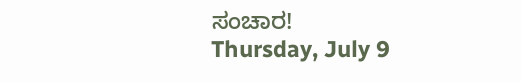ಸಂಚಾರ!
Thursday, July 9